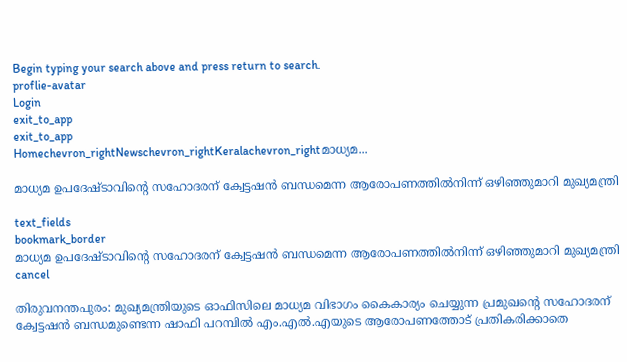Begin typing your search above and press return to search.
proflie-avatar
Login
exit_to_app
exit_to_app
Homechevron_rightNewschevron_rightKeralachevron_rightമാധ്യമ...

മാധ്യമ ഉപദേഷ്ടാവിന്‍റെ സഹോദരന് ക്വേട്ടഷൻ ബന്ധമെന്ന ആരോപണത്തിൽനിന്ന് ഒഴിഞ്ഞുമാറി മുഖ്യമന്ത്രി

text_fields
bookmark_border
മാധ്യമ ഉപദേഷ്ടാവിന്‍റെ സഹോദരന് ക്വേട്ടഷൻ ബന്ധമെന്ന ആരോപണത്തിൽനിന്ന് ഒഴിഞ്ഞുമാറി മുഖ്യമന്ത്രി
cancel

തിരുവനന്തപുരം: മുഖ്യമന്ത്രിയുടെ ഓഫിസിലെ മാധ്യമ വിഭാഗം കൈകാര്യം ചെയ്യുന്ന പ്രമുഖന്‍റെ സഹോദരന് ക്വേട്ടഷൻ ബന്ധമുണ്ടെന്ന ഷാഫി പറമ്പിൽ എം.എൽ.എയുടെ ആരോപണത്തോട് പ്രതികരിക്കാതെ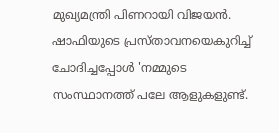മുഖ്യമന്ത്രി പിണറായി വിജയൻ. ഷാഫിയുടെ പ്രസ്താവനയെകുറിച്ച് ചോദിച്ചപ്പോൾ 'നമ്മുടെ സംസ്ഥാനത്ത് പലേ ആളുകളുണ്ട്.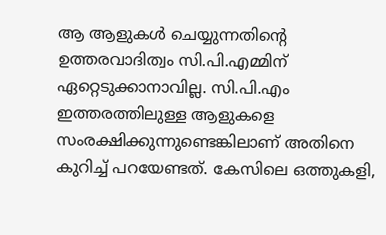ആ ആളുകൾ ചെയ്യുന്നതിന്‍റെ ഉത്തരവാദിത്വം സി.പി.എമ്മിന് ഏറ്റെടുക്കാനാവില്ല. സി.പി.എം ഇത്തരത്തിലുള്ള ആളുകളെ സംരക്ഷിക്കുന്നുണ്ടെങ്കിലാണ് അതിനെ കുറിച്ച് പറയേണ്ടത്. കേസിലെ ഒത്തുകളി,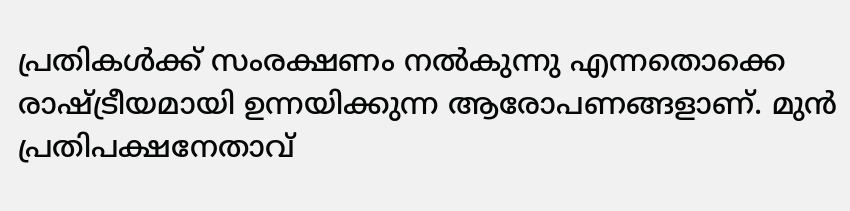പ്രതികൾക്ക് സംരക്ഷണം നൽകുന്നു എന്നതൊക്കെ രാഷ്ട്രീയമായി ഉന്നയിക്കുന്ന ആരോപണങ്ങളാണ്. മുൻ പ്രതിപക്ഷനേതാവ്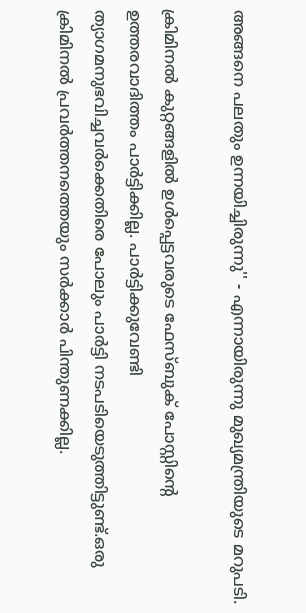അങ്ങനെ പലതും ഉന്നയിച്ചിരുന്നു'' - എന്നായിരുന്നു മുഖ്യമന്ത്രിയുടെ മറുപടി.

ക്രിമിനല്‍ കുറ്റങ്ങളില്‍ ഉള്‍പ്പെട്ടവരുടെ ഫേസ്ബുക് പോസ്റ്റിന്‍റെ ഉത്തരവാദിത്തം പാര്‍ട്ടിക്കില്ല. പാര്‍ട്ടിക്കുവേണ്ടി ത്യാഗമനുഭവിച്ചവര്‍ക്കെതിരെ പോലും പാര്‍ട്ടി നടപടിയെടുത്തിട്ടുണ്ട്.ഒരു ക്രിമിനൽ പ്രവർത്തനത്തെയും സർക്കാർ പിന്തുണക്കില്ല.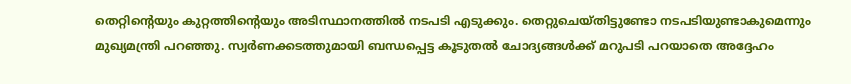തെറ്റിന്‍റെയും കുറ്റത്തിന്‍റെയും അടിസ്ഥാനത്തിൽ നടപടി എടുക്കും. തെറ്റുചെയ്തിട്ടുണ്ടോ നടപടിയുണ്ടാകുമെന്നും മുഖ്യമന്ത്രി പറഞ്ഞു. സ്വർണക്കടത്തുമായി ബന്ധപ്പെട്ട കൂടുതൽ ചോദ്യങ്ങൾക്ക് മറുപടി പറയാതെ അദ്ദേഹം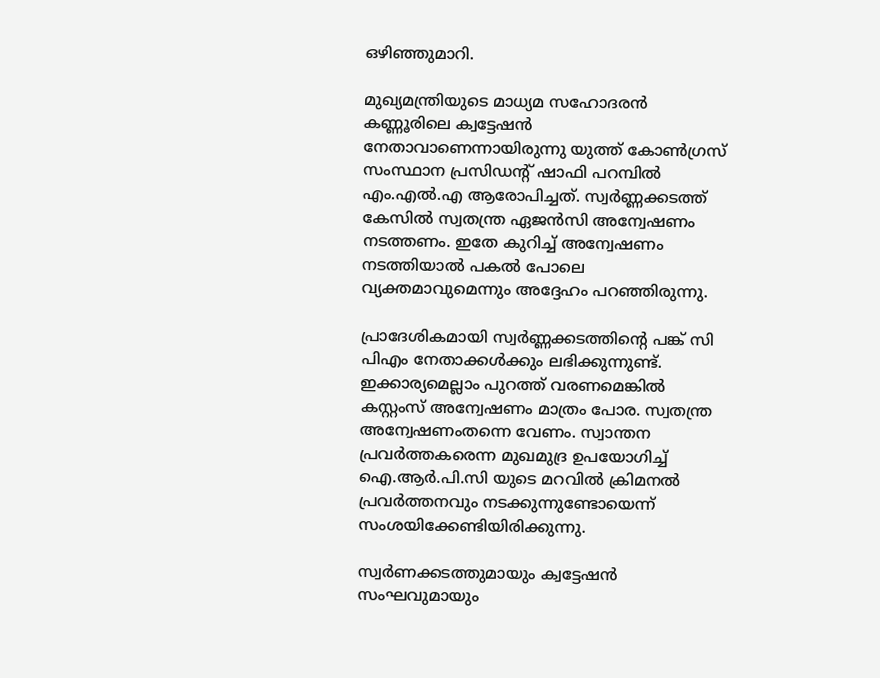ഒഴിഞ്ഞുമാറി.

മുഖ്യമന്ത്രിയുടെ മാധ്യമ സഹോദരൻ കണ്ണൂരിലെ ക്വട്ടേഷൻ നേതാവാണെന്നായിരുന്നു യുത്ത് കോണ്‍ഗ്രസ് സംസ്ഥാന പ്രസിഡന്റ് ഷാഫി പറമ്പില്‍ എം.എൽ.എ ആരോപിച്ചത്. സ്വർണ്ണക്കടത്ത് കേസിൽ സ്വതന്ത്ര ഏജന്‍സി അന്വേഷണം നടത്തണം. ഇതേ കുറിച്ച് അന്വേഷണം നടത്തിയാല്‍ പകല്‍ പോലെ വ്യക്തമാവുമെന്നും അദ്ദേഹം പറഞ്ഞിരുന്നു.

പ്രാദേശികമായി സ്വര്‍ണ്ണക്കടത്തിന്‍റെ പങ്ക് സി പിഎം നേതാക്കള്‍ക്കും ലഭിക്കുന്നുണ്ട്. ഇക്കാര്യമെല്ലാം പുറത്ത് വരണമെങ്കില്‍ കസ്റ്റംസ് അന്വേഷണം മാത്രം പോര. സ്വതന്ത്ര അന്വേഷണംതന്നെ വേണം. സ്വാന്തന പ്രവര്‍ത്തകരെന്ന മുഖമുദ്ര ഉപയോഗിച്ച് ഐ.ആര്‍.പി.സി യുടെ മറവില്‍ ക്രിമനല്‍ പ്രവര്‍ത്തനവും നടക്കുന്നുണ്ടോയെന്ന് സംശയിക്കേണ്ടിയിരിക്കുന്നു.

സ്വര്‍ണക്കടത്തുമായും ക്വട്ടേഷന്‍ സംഘവുമായും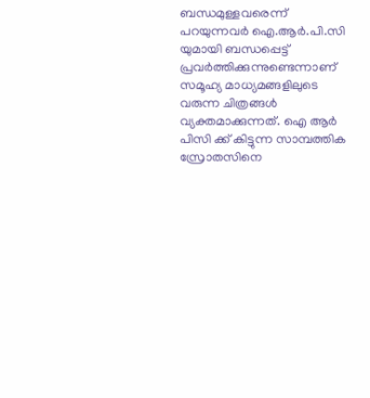ബന്ധമുള്ളവരെന്ന് പറയുന്നവര്‍ ഐ.ആര്‍.പി.സി യുമായി ബന്ധപ്പെട്ട് പ്രവര്‍ത്തിക്കുന്നുണ്ടെന്നാണ് സമൂഹ്യ മാധ്യമങ്ങളിലുടെ വരുന്ന ചിത്രങ്ങള്‍ വ്യക്തമാക്കുന്നത്. ഐ ആര്‍ പിസി ക്ക് കിട്ടുന്ന സാമ്പത്തിക സ്രോതസിനെ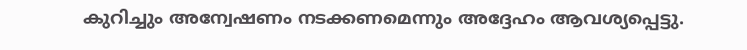കുറിച്ചും അന്വേഷണം നടക്കണമെന്നും അദ്ദേഹം ആവശ്യപ്പെട്ടു.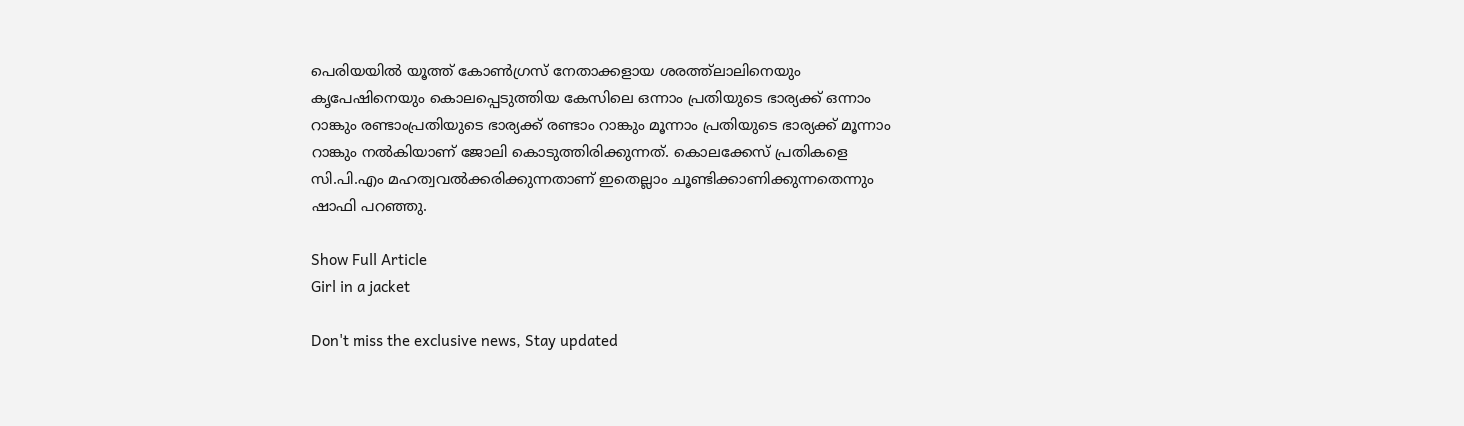പെരിയയില്‍ യൂത്ത് കോണ്‍ഗ്രസ് നേതാക്കളായ ശരത്ത്‌ലാലിനെയും കൃപേഷിനെയും കൊലപ്പെടുത്തിയ കേസിലെ ഒന്നാം പ്രതിയുടെ ഭാര്യക്ക് ഒന്നാം റാങ്കും രണ്ടാംപ്രതിയുടെ ഭാര്യക്ക് രണ്ടാം റാങ്കും മൂന്നാം പ്രതിയുടെ ഭാര്യക്ക് മൂന്നാം റാങ്കും നല്‍കിയാണ് ജോലി കൊടുത്തിരിക്കുന്നത്. കൊലക്കേസ് പ്രതികളെ സി.പി.എം മഹത്വവല്‍ക്കരിക്കുന്നതാണ് ഇതെല്ലാം ചൂണ്ടിക്കാണിക്കുന്നതെന്നും ഷാഫി പറഞ്ഞു.

Show Full Article
Girl in a jacket

Don't miss the exclusive news, Stay updated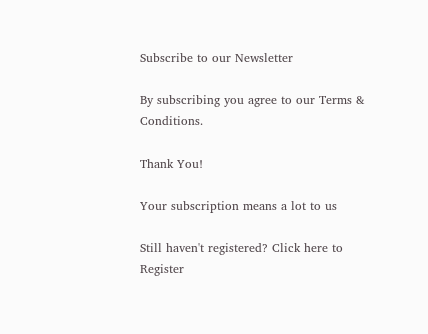Subscribe to our Newsletter

By subscribing you agree to our Terms & Conditions.

Thank You!

Your subscription means a lot to us

Still haven't registered? Click here to Register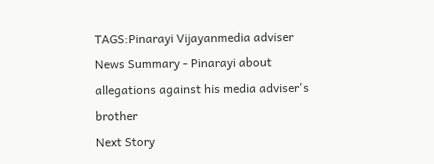TAGS:Pinarayi Vijayanmedia adviser
News Summary - Pinarayi about allegations against his media adviser's brother
Next Story